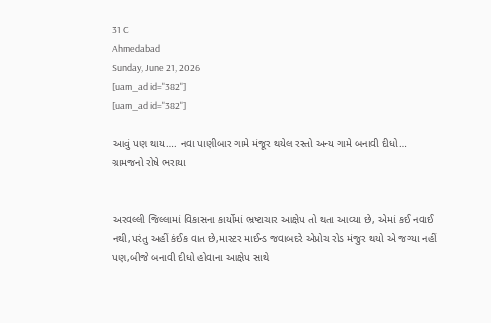31 C
Ahmedabad
Sunday, June 21, 2026
[uam_ad id="382"]
[uam_ad id="382"]

આવું પણ થાય…. નવા પાણીબાર ગામે મંજૂર થયેલ રસ્તો અન્ય ગામે બનાવી દીધો… ગ્રામજનો રોષે ભરાયા


અરવલ્લી જિલ્લામાં વિકાસના કાર્યોમાં ભ્રષ્ટાચાર આક્ષેપ તો થતા આવ્યા છે, એમાં કઈ નવાઈ નથી,પરંતુ અહીં કંઈક વાત છે,માસ્ટર માઈન્ડ જવાબદરે એપ્રોચ રોડ મંજુર થયો એ જગ્યા નહીં પણ,બીજે બનાવી દીધો હોવાના આક્ષેપ સાથે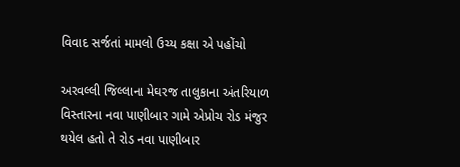વિવાદ સર્જતાં મામલો ઉચ્ય કક્ષા એ પહોંચો

અરવલ્લી જિલ્લાના મેઘરજ તાલુકાના અંતરિયાળ વિસ્તારના નવા પાણીબાર ગામે એપ્રોચ રોડ મંજુર થયેલ હતો તે રોડ નવા પાણીબાર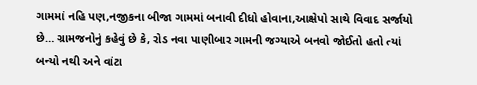ગામમાં નહિ પણ,નજીકના બીજા ગામમાં બનાવી દીધો હોવાના,આક્ષેપો સાથે વિવાદ સર્જાયો છે… ગ્રામજનોનું કહેવું છે કે, રોડ નવા પાણીબાર ગામની જગ્યાએ બનવો જોઈતો હતો ત્યાં બન્યો નથી અને વાંટા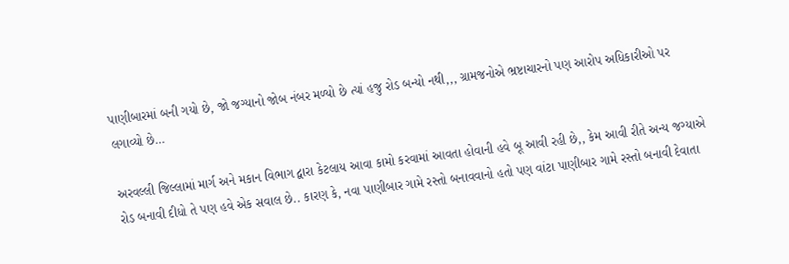પાણીબારમાં બની ગયો છે, જો જગ્યાનો જોબ નંબર મળ્યો છે ત્યાં હજુ રોડ બન્યો નથી,,, ગ્રામજનોએ ભ્રષ્ટાચારનો પણ આરોપ અધિકારીઓ પર લગાવ્યો છે…

અરવલ્લી જિલ્લામાં માર્ગ અને મકાન વિભાગ દ્વારા કેટલાય આવા કામો કરવામાં આવતા હોવાની હવે બૂ આવી રહી છે,, કેમ આવી રીતે અન્ય જગ્યાએ રોડ બનાવી દીધો તે પણ હવે એક સવાલ છે.. કારણ કે, નવા પાણીબાર ગામે રસ્તો બનાવવાનો હતો પણ વાંટા પાણીબાર ગામે રસ્તો બનાવી દેવાતા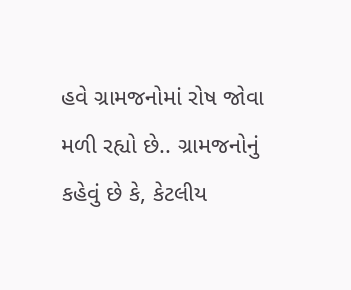હવે ગ્રામજનોમાં રોષ જોવા મળી રહ્યો છે.. ગ્રામજનોનું કહેવું છે કે, કેટલીય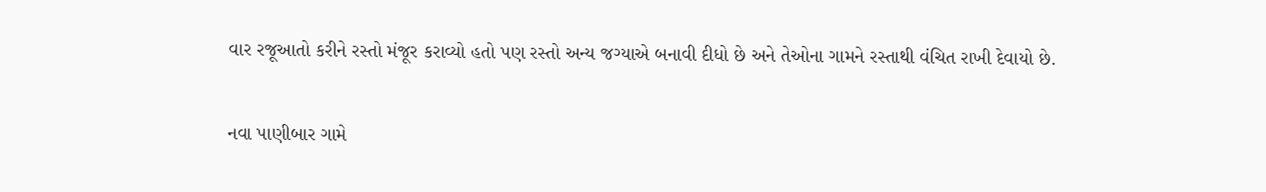વાર રજૂઆતો કરીને રસ્તો મંજૂર કરાવ્યો હતો પણ રસ્તો અન્ય જગ્યાએ બનાવી દીધો છે અને તેઓના ગામને રસ્તાથી વંચિત રાખી દેવાયો છે.

નવા પાણીબાર ગામે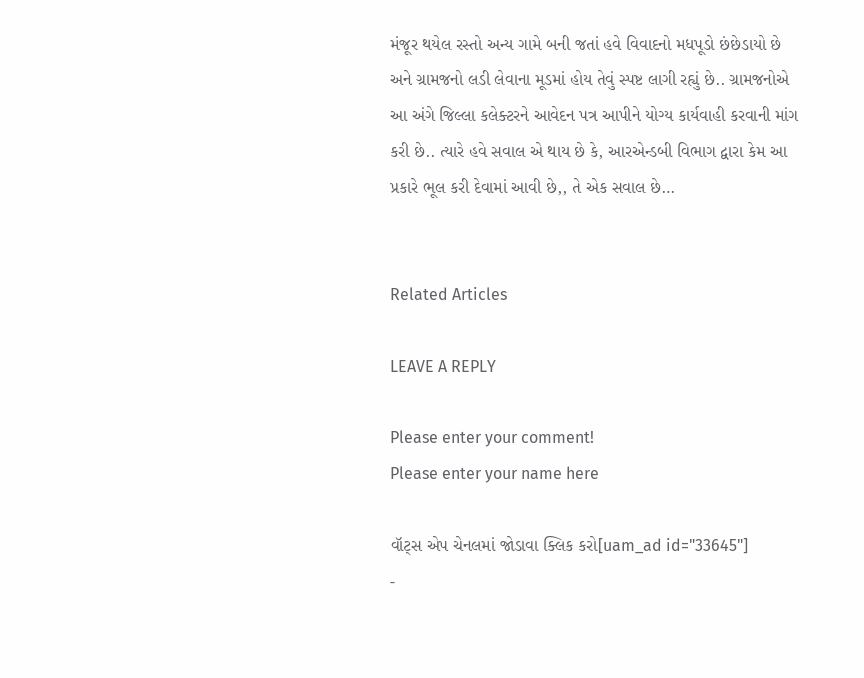મંજૂર થયેલ રસ્તો અન્ય ગામે બની જતાં હવે વિવાદનો મધપૂડો છંછેડાયો છે અને ગ્રામજનો લડી લેવાના મૂડમાં હોય તેવું સ્પષ્ટ લાગી રહ્યું છે.. ગ્રામજનોએ આ અંગે જિલ્લા કલેક્ટરને આવેદન પત્ર આપીને યોગ્ય કાર્યવાહી કરવાની માંગ કરી છે.. ત્યારે હવે સવાલ એ થાય છે કે, આરએન્ડબી વિભાગ દ્વારા કેમ આ પ્રકારે ભૂલ કરી દેવામાં આવી છે,, તે એક સવાલ છે…


Related Articles

LEAVE A REPLY

Please enter your comment!
Please enter your name here

વૉટ્સ એપ ચેનલમાં જોડાવા ક્લિક કરો[uam_ad id="33645"]
-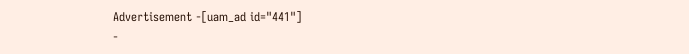Advertisement -[uam_ad id="441"]
-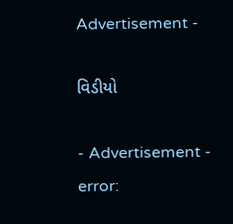Advertisement -

વિડીયો

- Advertisement -
error: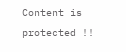Content is protected !!